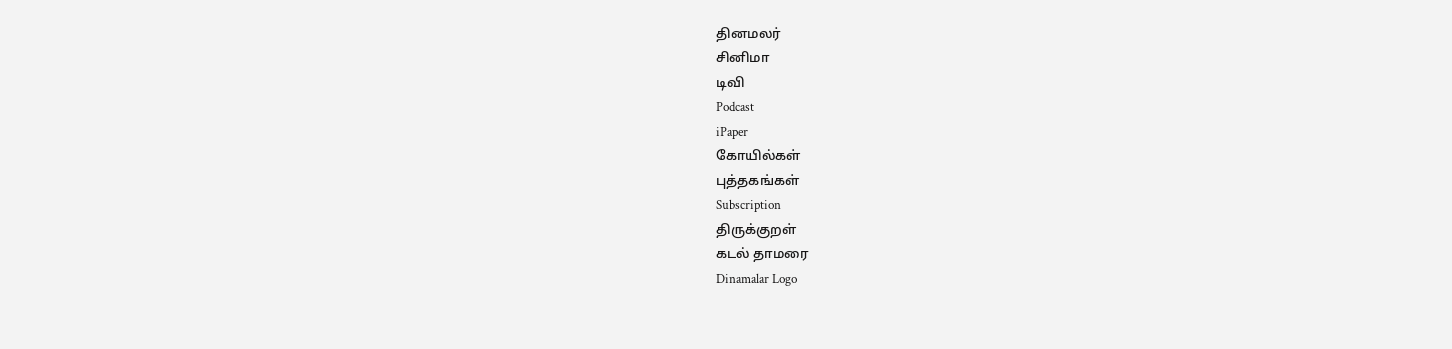தினமலர்
சினிமா
டிவி
Podcast
iPaper
கோயில்கள்
புத்தகங்கள்
Subscription
திருக்குறள்
கடல் தாமரை
Dinamalar Logo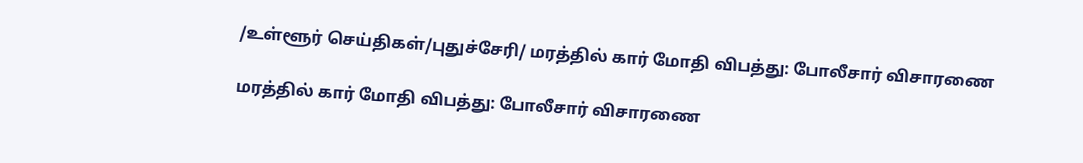/உள்ளூர் செய்திகள்/புதுச்சேரி/ மரத்தில் கார் மோதி விபத்து: போலீசார் விசாரணை

மரத்தில் கார் மோதி விபத்து: போலீசார் விசாரணை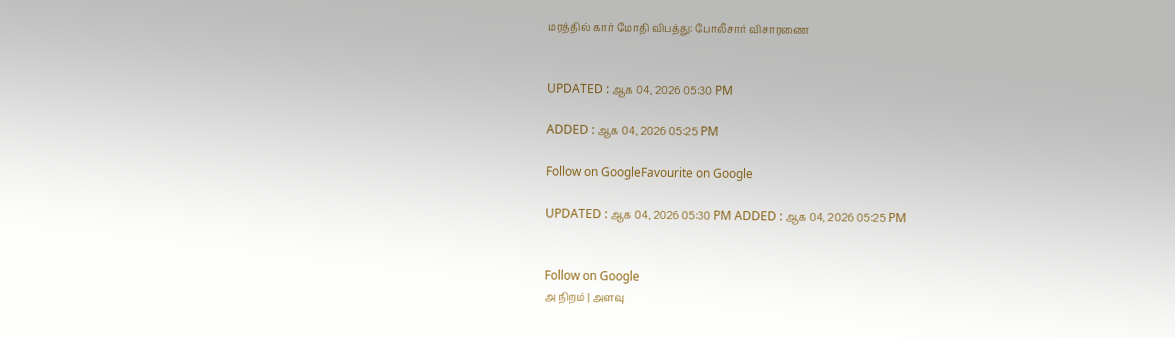மரத்தில் கார் மோதி விபத்து: போலீசார் விசாரணை


UPDATED : ஆக 04, 2026 05:30 PM

ADDED : ஆக 04, 2026 05:25 PM

Follow on GoogleFavourite on Google

UPDATED : ஆக 04, 2026 05:30 PM ADDED : ஆக 04, 2026 05:25 PM


Follow on Google
அ நிறம் | அளவு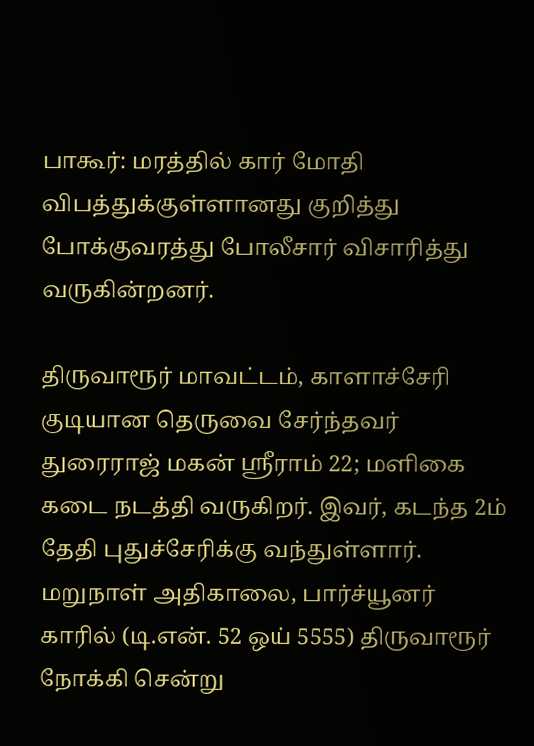பாகூர்: மரத்தில் கார் மோதி விபத்துக்குள்ளானது குறித்து போக்குவரத்து போலீசார் விசாரித்து வருகின்றனர்.

திருவாரூர் மாவட்டம், காளாச்சேரி குடியான தெருவை சேர்ந்தவர் துரைராஜ் மகன் ஸ்ரீராம் 22; மளிகை கடை நடத்தி வருகிறர். இவர், கடந்த 2ம் தேதி புதுச்சேரிக்கு வந்துள்ளார். மறுநாள் அதிகாலை, பார்ச்யூனர் காரில் (டி.என். 52 ஒய் 5555) திருவாரூர் நோக்கி சென்று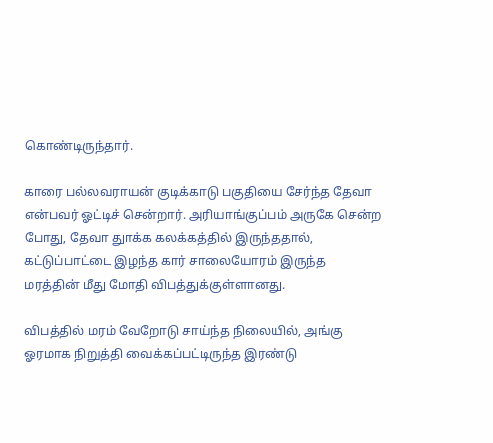கொண்டிருந்தார்.

காரை பல்லவராயன் குடிக்காடு பகுதியை சேர்ந்த தேவா என்பவர் ஓட்டிச் சென்றார். அரியாங்குப்பம் அருகே சென்ற போது, தேவா துாக்க கலக்கத்தில் இருந்ததால், கட்டுப்பாட்டை இழந்த கார் சாலையோரம் இருந்த மரத்தின் மீது மோதி விபத்துக்குள்ளானது.

விபத்தில் மரம் வேறோடு சாய்ந்த நிலையில், அங்கு ஓரமாக நிறுத்தி வைக்கப்பட்டிருந்த இரண்டு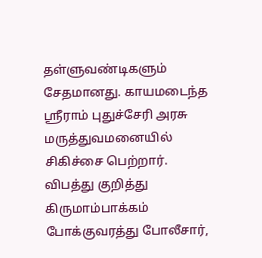தள்ளுவண்டிகளும் சேதமானது. காயமடைந்த ஸ்ரீராம் புதுச்சேரி அரசு மருத்துவமனையில் சிகிச்சை பெற்றார். விபத்து குறித்து கிருமாம்பாக்கம் போக்குவரத்து போலீசார்,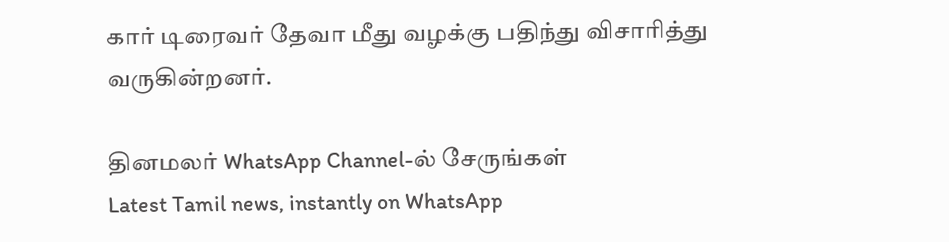கார் டிரைவர் தேவா மீது வழக்கு பதிந்து விசாரித்து வருகின்றனர்.

தினமலர் WhatsApp Channel-ல் சேருங்கள்
Latest Tamil news, instantly on WhatsApp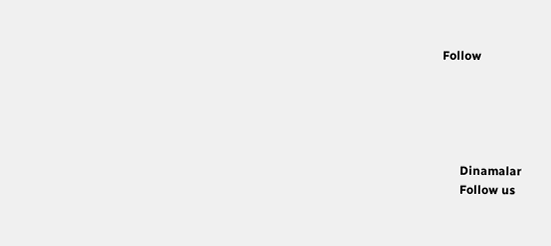Follow





      Dinamalar
      Follow us